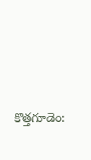కొత్తగూడెం: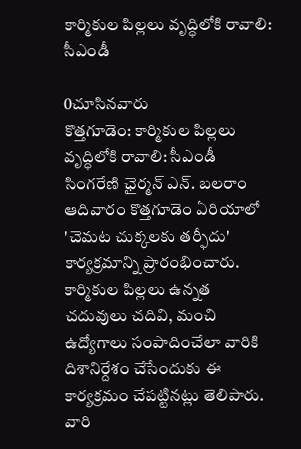కార్మికుల పిల్లలు వృద్ధిలోకి రావాలి: సీఎండీ

0చూసినవారు
కొత్తగూడెం: కార్మికుల పిల్లలు వృద్ధిలోకి రావాలి: సీఎండీ
సింగరేణి ఛైర్మన్ ఎన్. బలరాం ఆదివారం కొత్తగూడెం ఏరియాలో 'చెమట చుక్కలకు తర్ఫీదు' కార్యక్రమాన్ని ప్రారంభించారు. కార్మికుల పిల్లలు ఉన్నత చదువులు చదివి, మంచి ఉద్యోగాలు సంపాదించేలా వారికి దిశానిర్దేశం చేసేందుకు ఈ కార్యక్రమం చేపట్టినట్లు తెలిపారు. వారి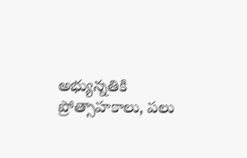అభ్యున్నతికి ప్రోత్సాహకాలు, పలు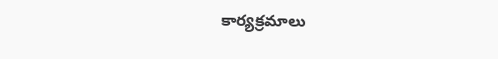కార్యక్రమాలు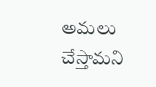అమలు చేస్తామని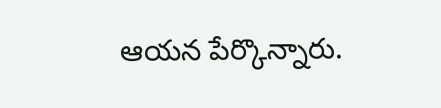ఆయన పేర్కొన్నారు.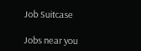Job Suitcase

Jobs near you